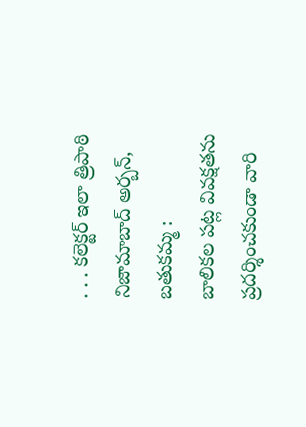. . . కలెక్టర్ ఇలా త్రిపాఠి
నిజామాబాద్ అర్బన్, బతుకమ్మ :
బాలికల పట్ల వివక్షతను ప్రదర్శించకుండా వారి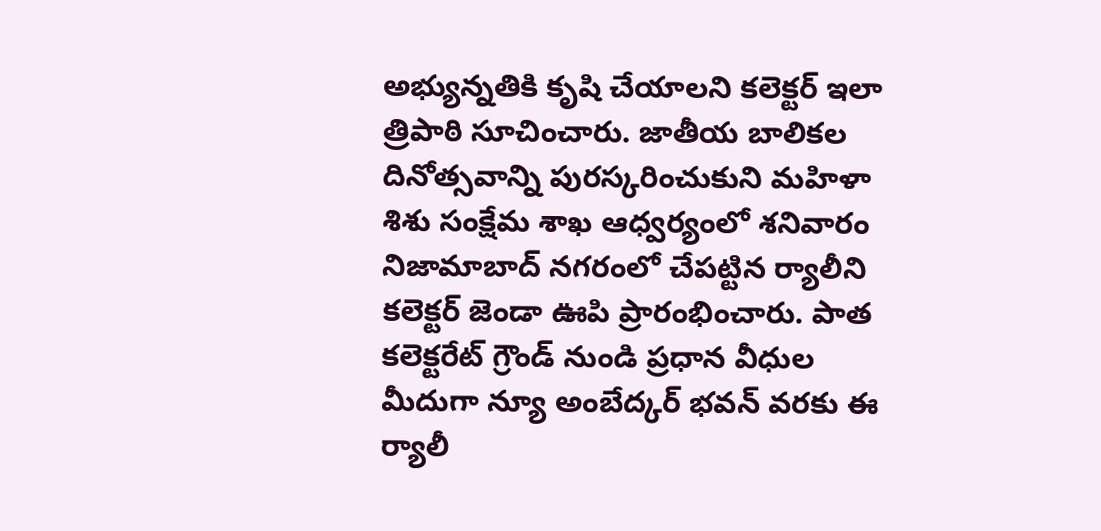అభ్యున్నతికి కృషి చేయాలని కలెక్టర్ ఇలా త్రిపాఠి సూచించారు. జాతీయ బాలికల దినోత్సవాన్ని పురస్కరించుకుని మహిళా శిశు సంక్షేమ శాఖ ఆధ్వర్యంలో శనివారం నిజామాబాద్ నగరంలో చేపట్టిన ర్యాలీని కలెక్టర్ జెండా ఊపి ప్రారంభించారు. పాత కలెక్టరేట్ గ్రౌండ్ నుండి ప్రధాన వీధుల మీదుగా న్యూ అంబేద్కర్ భవన్ వరకు ఈ ర్యాలీ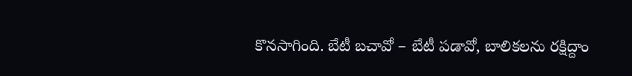కొనసాగింది. బేటీ బచావో – బేటీ పడావో, బాలికలను రక్షిద్దాం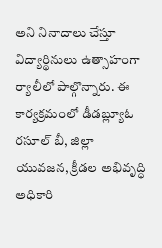అని నినాదాలు చేస్తూ విద్యార్థినులు ఉత్సాహంగా ర్యాలీలో పాల్గొన్నారు. ఈ కార్యక్రమంలో డీడబ్ల్యూఓ రసూల్ బీ, జిల్లా యువజన, క్రీడల అభివృద్ధి అధికారి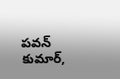పవన్ కుమార్,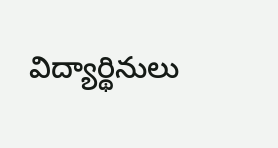విద్యార్థినులు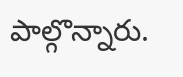పాల్గొన్నారు.